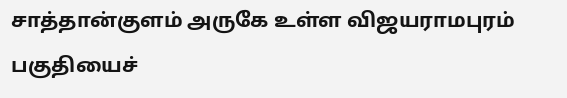சாத்தான்குளம் அருகே உள்ள விஜயராமபுரம் பகுதியைச்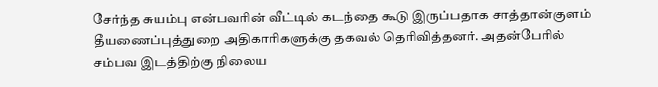சேர்ந்த சுயம்பு என்பவரின் வீட்டில் கடந்தை கூடு இருப்பதாக சாத்தான்குளம் தீயணைப்புத்துறை அதிகாரிகளுக்கு தகவல் தெரிவித்தனர். அதன்பேரில் சம்பவ இடத்திற்கு நிலைய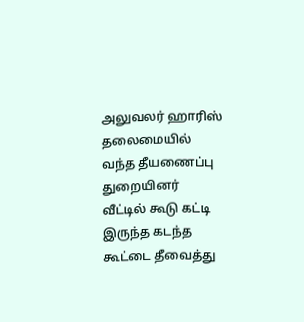அலுவலர் ஹாரிஸ் தலைமையில் வந்த தீயணைப்பு துறையினர் வீட்டில் கூடு கட்டி இருந்த கடந்த கூட்டை தீவைத்து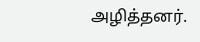அழித்தனர்.